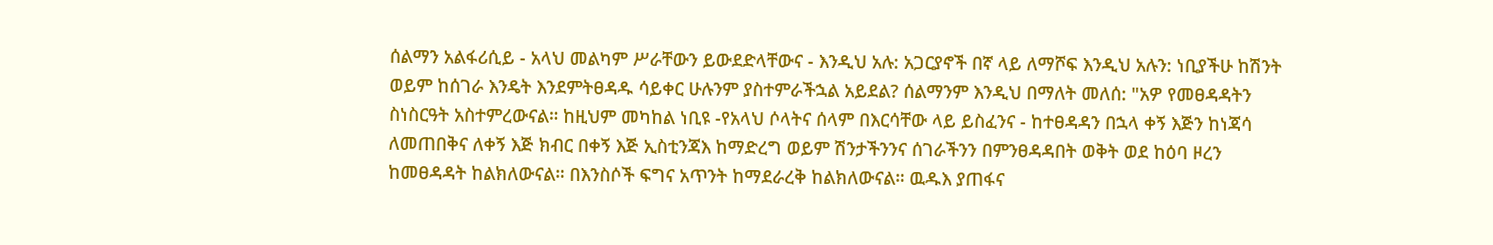ሰልማን አልፋሪሲይ - አላህ መልካም ሥራቸውን ይውደድላቸውና - እንዲህ አሉ: አጋርያኖች በኛ ላይ ለማሾፍ እንዲህ አሉን: ነቢያችሁ ከሽንት ወይም ከሰገራ እንዴት እንደምትፀዳዱ ሳይቀር ሁሉንም ያስተምራችኋል አይደል? ሰልማንም እንዲህ በማለት መለሰ: "አዎ የመፀዳዳትን ስነስርዓት አስተምረውናል። ከዚህም መካከል ነቢዩ -የአላህ ሶላትና ሰላም በእርሳቸው ላይ ይስፈንና - ከተፀዳዳን በኋላ ቀኝ እጅን ከነጃሳ ለመጠበቅና ለቀኝ እጅ ክብር በቀኝ እጅ ኢስቲንጃእ ከማድረግ ወይም ሽንታችንንና ሰገራችንን በምንፀዳዳበት ወቅት ወደ ከዕባ ዞረን ከመፀዳዳት ከልክለውናል። በእንስሶች ፍግና አጥንት ከማደራረቅ ከልክለውናል። ዉዱእ ያጠፋና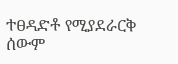ተፀዳድቶ የሚያደራርቅ ሰውም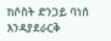ከሶስት ድንጋይ ባነሰ እንዳያደራርቅ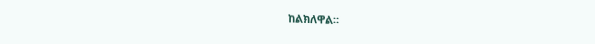ከልክለዋል።